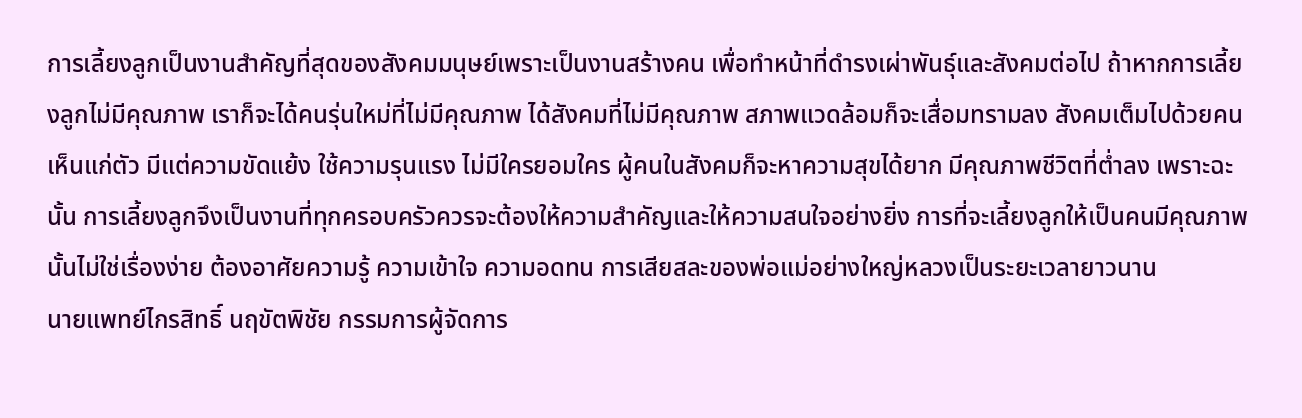การเลี้ยงลูกเป็นงานสำคัญที่สุดของสังคมมนุษย์เพราะเป็นงานสร้างคน เพื่อทำหน้าที่ดำรงเผ่าพันธุ์และสังคมต่อไป ถ้าหากการเลี้ยงลูกไม่มีคุณภาพ เราก็จะได้คนรุ่นใหม่ที่ไม่มีคุณภาพ ได้สังคมที่ไม่มีคุณภาพ สภาพแวดล้อมก็จะเสื่อมทรามลง สังคมเต็มไปด้วยคนเห็นแก่ตัว มีแต่ความขัดแย้ง ใช้ความรุนแรง ไม่มีใครยอมใคร ผู้คนในสังคมก็จะหาความสุขได้ยาก มีคุณภาพชีวิตที่ต่ำลง เพราะฉะนั้น การเลี้ยงลูกจึงเป็นงานที่ทุกครอบครัวควรจะต้องให้ความสำคัญและให้ความสนใจอย่างยิ่ง การที่จะเลี้ยงลูกให้เป็นคนมีคุณภาพนั้นไม่ใช่เรื่องง่าย ต้องอาศัยความรู้ ความเข้าใจ ความอดทน การเสียสละของพ่อแม่อย่างใหญ่หลวงเป็นระยะเวลายาวนาน
นายแพทย์ไกรสิทธิ์ นฤขัตพิชัย กรรมการผู้จัดการ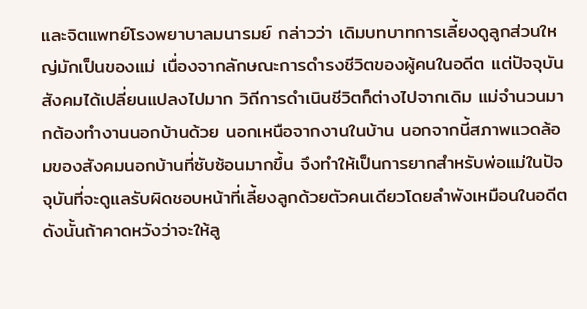และจิตแพทย์โรงพยาบาลมนารมย์ กล่าวว่า เดิมบทบาทการเลี้ยงดูลูกส่วนใหญ่มักเป็นของแม่ เนื่องจากลักษณะการดำรงชีวิตของผู้คนในอดีต แต่ปัจจุบันสังคมได้เปลี่ยนแปลงไปมาก วิถีการดำเนินชีวิตก็ต่างไปจากเดิม แม่จำนวนมากต้องทำงานนอกบ้านด้วย นอกเหนือจากงานในบ้าน นอกจากนี้สภาพแวดล้อมของสังคมนอกบ้านที่ซับซ้อนมากขึ้น จึงทำให้เป็นการยากสำหรับพ่อแม่ในปัจจุบันที่จะดูแลรับผิดชอบหน้าที่เลี้ยงลูกด้วยตัวคนเดียวโดยลำพังเหมือนในอดีต ดังนั้นถ้าคาดหวังว่าจะให้ลู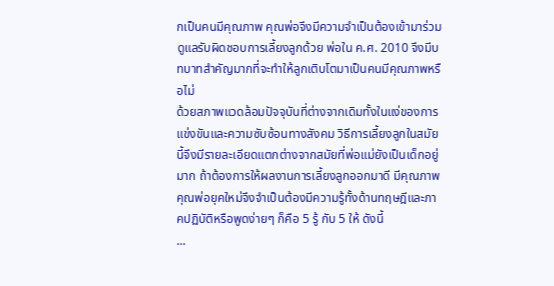กเป็นคนมีคุณภาพ คุณพ่อจึงมีความจำเป็นต้องเข้ามาร่วมดูแลรับผิดชอบการเลี้ยงลูกด้วย พ่อใน ค.ศ. 2010 จึงมีบทบาทสำคัญมากที่จะทำให้ลูกเติบโตมาเป็นคนมีคุณภาพหรือไม่
ด้วยสภาพแวดล้อมปัจจุบันที่ต่างจากเดิมทั้งในแง่ของการแข่งขันและความซับซ้อนทางสังคม วิธีการเลี้ยงลูกในสมัยนี้จึงมีรายละเอียดแตกต่างจากสมัยที่พ่อแม่ยังเป็นเด็กอยู่มาก ถ้าต้องการให้ผลงานการเลี้ยงลูกออกมาดี มีคุณภาพ คุณพ่อยุคใหม่จึงจำเป็นต้องมีความรู้ทั้งด้านทฤษฎีและภาคปฏิบัติหรือพูดง่ายๆ ก็คือ 5 รู้ กับ 5 ให้ ดังนี้
...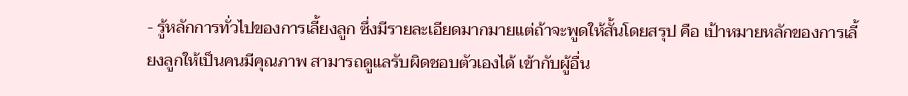- รู้หลักการทั่วไปของการเลี้ยงลูก ซึ่งมีรายละเอียดมากมายแต่ถ้าจะพูดให้สั้นโดยสรุป คือ เป้าหมายหลักของการเลี้ยงลูกให้เป็นคนมีคุณภาพ สามารถดูแลรับผิดชอบตัวเองได้ เข้ากับผู้อื่น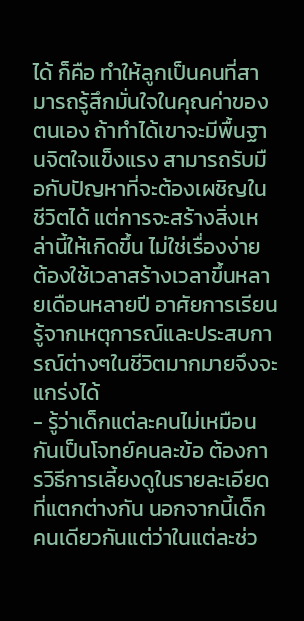ได้ ก็คือ ทำให้ลูกเป็นคนที่สามารถรู้สึกมั่นใจในคุณค่าของตนเอง ถ้าทำได้เขาจะมีพื้นฐานจิตใจแข็งแรง สามารถรับมือกับปัญหาที่จะต้องเผชิญในชีวิตได้ แต่การจะสร้างสิ่งเหล่านี้ให้เกิดขึ้น ไม่ใช่เรื่องง่าย ต้องใช้เวลาสร้างเวลาขึ้นหลายเดือนหลายปี อาศัยการเรียนรู้จากเหตุการณ์และประสบการณ์ต่างๆในชีวิตมากมายจึงจะแกร่งได้
- รู้ว่าเด็กแต่ละคนไม่เหมือนกันเป็นโจทย์คนละข้อ ต้องการวิธีการเลี้ยงดูในรายละเอียดที่แตกต่างกัน นอกจากนี้เด็กคนเดียวกันแต่ว่าในแต่ละช่ว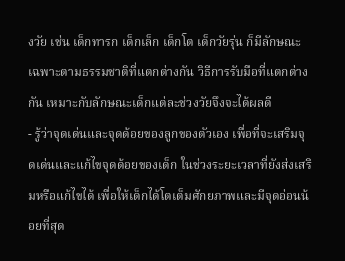งวัย เช่น เด็กทารก เด็กเล็ก เด็กโต เด็กวัยรุ่น ก็มีลักษณะเฉพาะตามธรรมชาติที่แตกต่างกัน วิธีการรับมือที่แตกต่างกัน เหมาะกับลักษณะเด็กแต่ละช่วงวัยจึงจะได้ผลดี
- รู้ว่าจุดเด่นและจุดด้อยของลูกของตัวเอง เพื่อที่จะเสริมจุดเด่นและแก้ไขจุดด้อยของเด็ก ในช่วงระยะเวลาที่ยังส่งเสริมหรือแก้ไขได้ เพื่อให้เด็กได้โตเต็มศักยภาพและมีจุดอ่อนน้อยที่สุด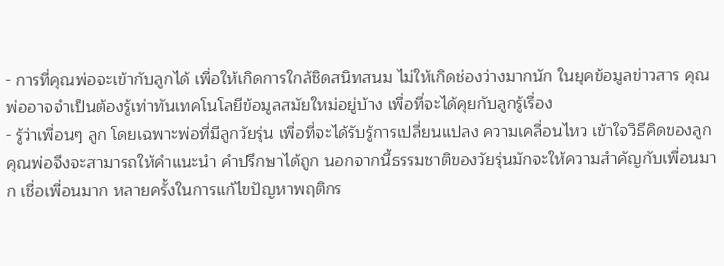- การที่คุณพ่อจะเข้ากับลูกได้ เพื่อให้เกิดการใกล้ชิดสนิทสนม ไม่ให้เกิดช่องว่างมากนัก ในยุคข้อมูลข่าวสาร คุณพ่ออาจจำเป็นต้องรู้เท่าทันเทคโนโลยีข้อมูลสมัยใหม่อยู่บ้าง เพื่อที่จะได้คุยกับลูกรู้เรื่อง
- รู้ว่าเพื่อนๆ ลูก โดยเฉพาะพ่อที่มีลูกวัยรุ่น เพื่อที่จะได้รับรู้การเปลี่ยนแปลง ความเคลื่อนไหว เข้าใจวิธีคิดของลูก คุณพ่อจึงจะสามารถให้คำแนะนำ คำปรึกษาได้ถูก นอกจากนี้ธรรมชาติของวัยรุ่นมักจะให้ความสำคัญกับเพื่อนมาก เชื่อเพื่อนมาก หลายครั้งในการแก้ไขปัญหาพฤติกร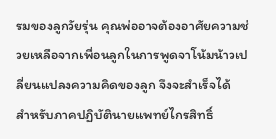รมของลูกวัยรุ่น คุณพ่ออาจต้องอาศัยความช่วยเหลือจากเพื่อนลูกในการพูดจาโน้มน้าวเปลี่ยนแปลงความคิดของลูก จึงจะสำเร็จได้
สำหรับภาคปฏิบัตินายแพทย์ไกรสิทธิ์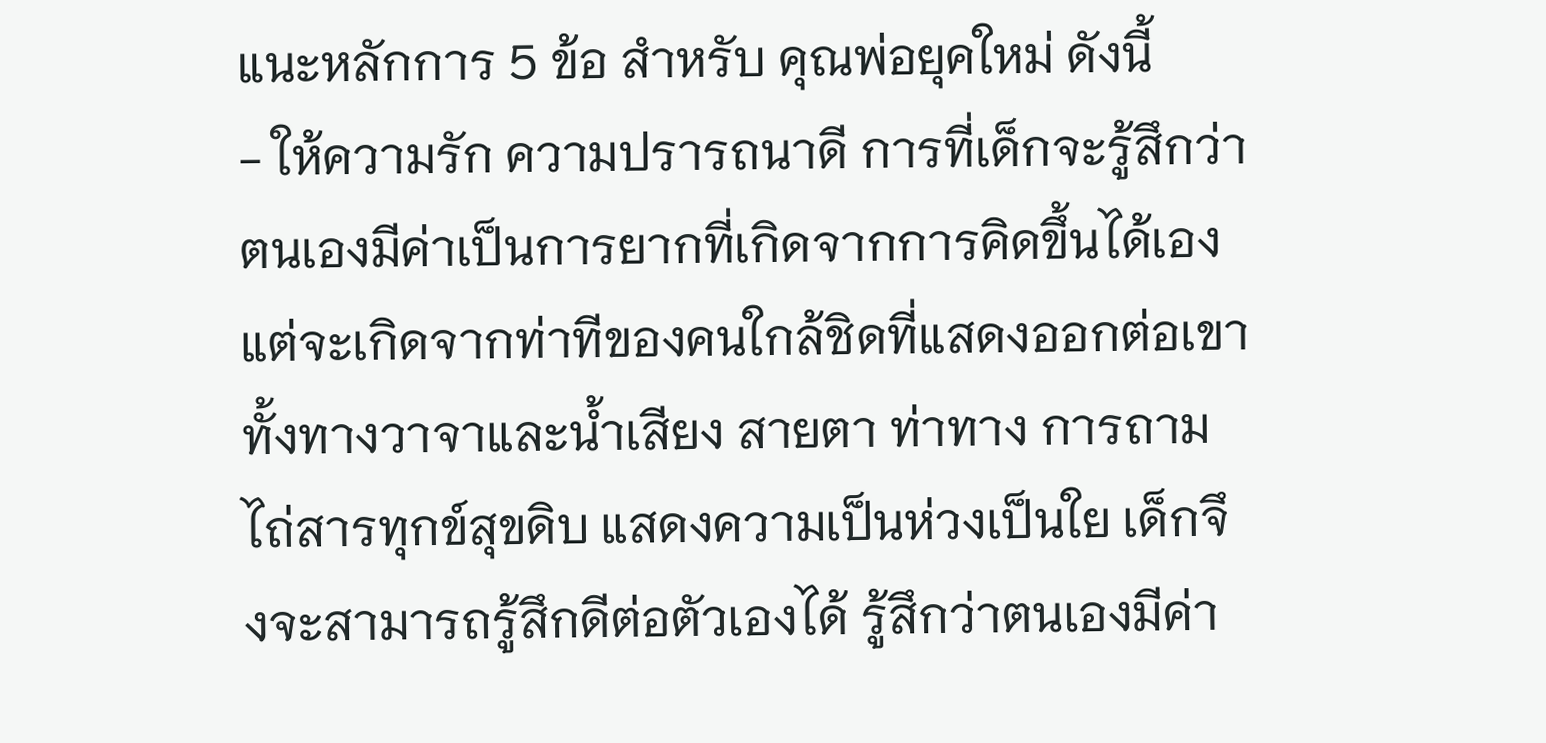แนะหลักการ 5 ข้อ สำหรับ คุณพ่อยุคใหม่ ดังนี้
- ให้ความรัก ความปรารถนาดี การที่เด็กจะรู้สึกว่าตนเองมีค่าเป็นการยากที่เกิดจากการคิดขึ้นได้เอง แต่จะเกิดจากท่าทีของคนใกล้ชิดที่แสดงออกต่อเขา ทั้งทางวาจาและน้ำเสียง สายตา ท่าทาง การถามไถ่สารทุกข์สุขดิบ แสดงความเป็นห่วงเป็นใย เด็กจึงจะสามารถรู้สึกดีต่อตัวเองได้ รู้สึกว่าตนเองมีค่า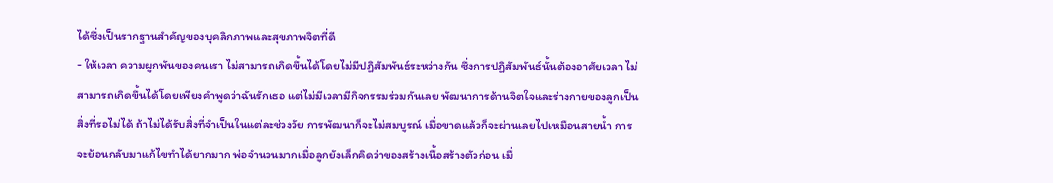ได้ซึ่งเป็นรากฐานสำคัญของบุคลิกภาพและสุขภาพจิตที่ดี
- ให้เวลา ความผูกพันของคนเรา ไม่สามารถเกิดขึ้นได้โดยไม่มีปฏิสัมพันธ์ระหว่างกัน ซึ่งการปฏิสัมพันธ์นั้นต้องอาศัยเวลา ไม่สามารถเกิดขึ้นได้โดยเพียงคำพูดว่าฉันรักเธอ แต่ไม่มีเวลามีกิจกรรมร่วมกันเลย พัฒนาการด้านจิตใจและร่างกายของลูกเป็นสิ่งที่รอไม่ได้ ถ้าไม่ได้รับสิ่งที่จำเป็นในแต่ละช่วงวัย การพัฒนาก็จะไม่สมบูรณ์ เมื่อขาดแล้วก็จะผ่านเลยไปเหมือนสายน้ำ การจะย้อนกลับมาแก้ไขทำได้ยากมาก พ่อจำนวนมากเมื่อลูกยังเล็กคิดว่าของสร้างเนื้อสร้างตัวก่อน เมื่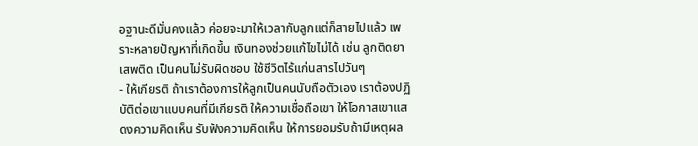อฐานะดีมั่นคงแล้ว ค่อยจะมาให้เวลากับลูกแต่ก็สายไปแล้ว เพราะหลายปัญหาที่เกิดขึ้น เงินทองช่วยแก้ไขไม่ได้ เช่น ลูกติดยาเสพติด เป็นคนไม่รับผิดชอบ ใช้ชีวิตไร้แก่นสารไปวันๆ
- ให้เกียรติ ถ้าเราต้องการให้ลูกเป็นคนนับถือตัวเอง เราต้องปฏิบัติต่อเขาแบบคนที่มีเกียรติ ให้ความเชื่อถือเขา ให้โอกาสเขาแสดงความคิดเห็น รับฟังความคิดเห็น ให้การยอมรับถ้ามีเหตุผล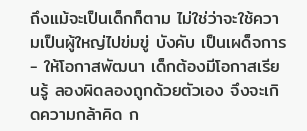ถึงแม้จะเป็นเด็กก็ตาม ไม่ใช่ว่าจะใช้ความเป็นผู้ใหญ่ไปข่มขู่ บังคับ เป็นเผด็จการ
- ให้โอกาสพัฒนา เด็กต้องมีโอกาสเรียนรู้ ลองผิดลองถูกด้วยตัวเอง จึงจะเกิดความกล้าคิด ก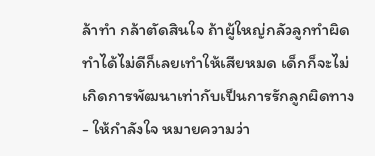ล้าทำ กล้าตัดสินใจ ถ้าผู้ใหญ่กลัวลูกทำผิด ทำได้ไม่ดีก็เลยเทำให้เสียหมด เด็กก็จะไม่เกิดการพัฒนาเท่ากับเป็นการรักลูกผิดทาง
- ให้กำลังใจ หมายความว่า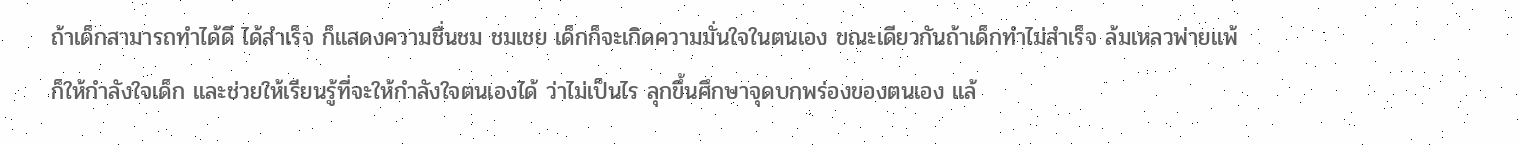ถ้าเด็กสามารถทำได้ดี ได้สำเร็จ ก็แสดงความชื่นชม ชมเชย เด็กก็จะเกิดความมั่นใจในตนเอง ขณะเดียวกันถ้าเด็กทำไม่สำเร็จ ล้มเหลวพ่ายแพ้ ก็ให้กำลังใจเด็ก และช่วยให้เรียนรู้ที่จะให้กำลังใจตนเองได้ ว่าไม่เป็นไร ลุกขึ้นศึกษาจุดบกพร่องของตนเอง แล้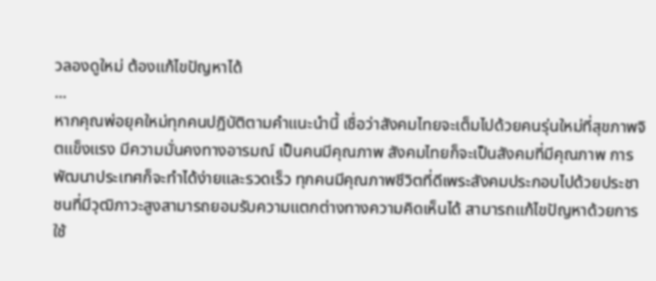วลองดูใหม่ ต้องแก้ไขปัญหาได้
...
หากคุณพ่อยุคใหม่ทุกคนปฎิบัติตามคำแนะนำนี้ เชื่อว่าสังคมไทยจะเต็มไปด้วยคนรุ่นใหม่ที่สุขภาพจิตแข็งแรง มีความมั่นคงทางอารมณ์ เป็นคนมีคุณภาพ สังคมไทยก็จะเป็นสังคมที่มีคุณภาพ การพัฒนาประเทศก็จะทำได้ง่ายและรวดเร็ว ทุกคนมีคุณภาพชีวิตที่ดีเพระสังคมประกอบไปด้วยประชาชนที่มีวุฒิภาวะสูงสามารถยอมรับความแตกต่างทางความคิดเห็นได้ สามารถแก้ไขปัญหาด้วยการใช้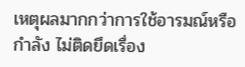เหตุผลมากกว่าการใช้อารมณ์หรือกำลัง ไม่ติดยึดเรื่อง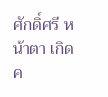ศักดิ์ศรี หน้าตา เกิดค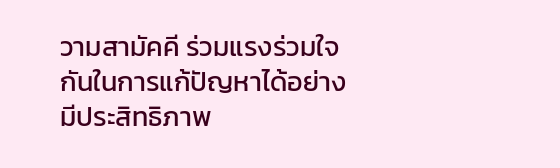วามสามัคคี ร่วมแรงร่วมใจกันในการแก้ปัญหาได้อย่างมีประสิทธิภาพ